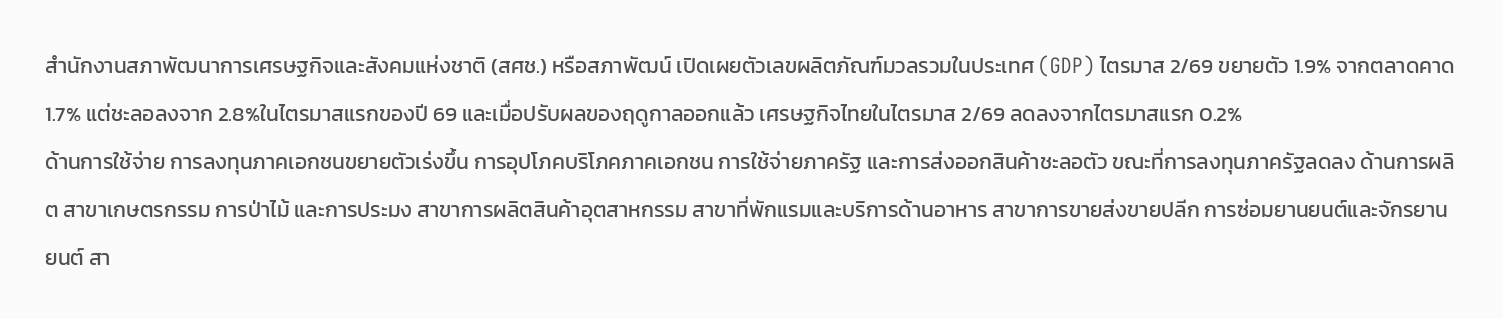สำนักงานสภาพัฒนาการเศรษฐกิจและสังคมแห่งชาติ (สศช.) หรือสภาพัฒน์ เปิดเผยตัวเลขผลิตภัณฑ์มวลรวมในประเทศ (GDP) ไตรมาส 2/69 ขยายตัว 1.9% จากตลาดคาด 1.7% แต่ชะลอลงจาก 2.8%ในไตรมาสแรกของปี 69 และเมื่อปรับผลของฤดูกาลออกแล้ว เศรษฐกิจไทยในไตรมาส 2/69 ลดลงจากไตรมาสแรก 0.2%
ด้านการใช้จ่าย การลงทุนภาคเอกชนขยายตัวเร่งขึ้น การอุปโภคบริโภคภาคเอกชน การใช้จ่ายภาครัฐ และการส่งออกสินค้าชะลอตัว ขณะที่การลงทุนภาครัฐลดลง ด้านการผลิต สาขาเกษตรกรรม การป่าไม้ และการประมง สาขาการผลิตสินค้าอุตสาหกรรม สาขาที่พักแรมและบริการด้านอาหาร สาขาการขายส่งขายปลีก การซ่อมยานยนต์และจักรยานยนต์ สา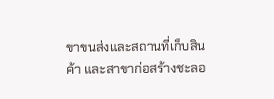ขาขนส่งและสถานที่เก็บสินค้า และสาขาก่อสร้างชะลอ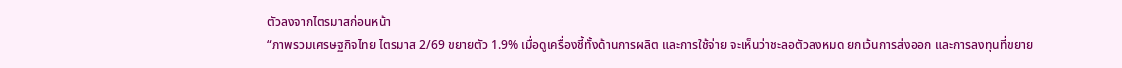ตัวลงจากไตรมาสก่อนหน้า
“ภาพรวมเศรษฐกิจไทย ไตรมาส 2/69 ขยายตัว 1.9% เมื่อดูเครื่องชี้ทั้งด้านการผลิต และการใช้จ่าย จะเห็นว่าชะลอตัวลงหมด ยกเว้นการส่งออก และการลงทุนที่ขยาย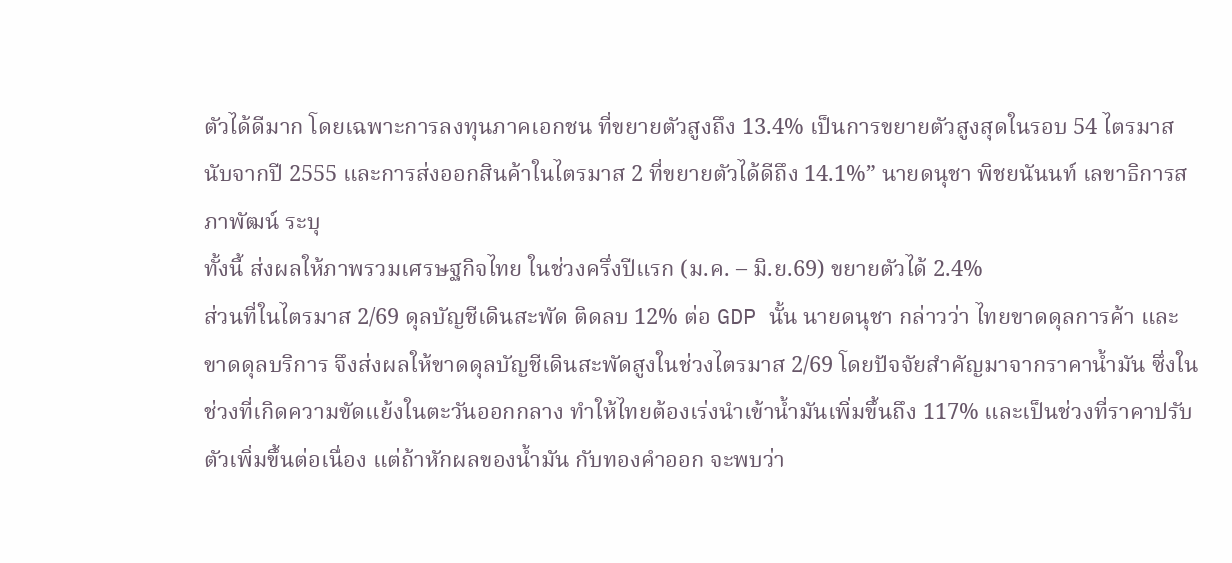ตัวได้ดีมาก โดยเฉพาะการลงทุนภาคเอกชน ที่ขยายตัวสูงถึง 13.4% เป็นการขยายตัวสูงสุดในรอบ 54 ไตรมาส นับจากปี 2555 และการส่งออกสินค้าในไตรมาส 2 ที่ขยายตัวได้ดีถึง 14.1%” นายดนุชา พิชยนันนท์ เลขาธิการสภาพัฒน์ ระบุ
ทั้งนี้ ส่งผลให้ภาพรวมเศรษฐกิจไทย ในช่วงครึ่งปีแรก (ม.ค. – มิ.ย.69) ขยายตัวได้ 2.4%
ส่วนที่ในไตรมาส 2/69 ดุลบัญชีเดินสะพัด ติดลบ 12% ต่อ GDP นั้น นายดนุชา กล่าวว่า ไทยขาดดุลการค้า และขาดดุลบริการ จึงส่งผลให้ขาดดุลบัญชีเดินสะพัดสูงในช่วงไตรมาส 2/69 โดยปัจจัยสำคัญมาจากราคาน้ำมัน ซึ่งในช่วงที่เกิดความขัดแย้งในตะวันออกกลาง ทำให้ไทยต้องเร่งนำเข้าน้ำมันเพิ่มขึ้นถึง 117% และเป็นช่วงที่ราคาปรับตัวเพิ่มขึ้นต่อเนื่อง แต่ถ้าหักผลของน้ำมัน กับทองคำออก จะพบว่า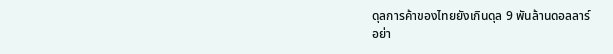ดุลการค้าของไทยยังเกินดุล 9 พันล้านดอลลาร์
อย่า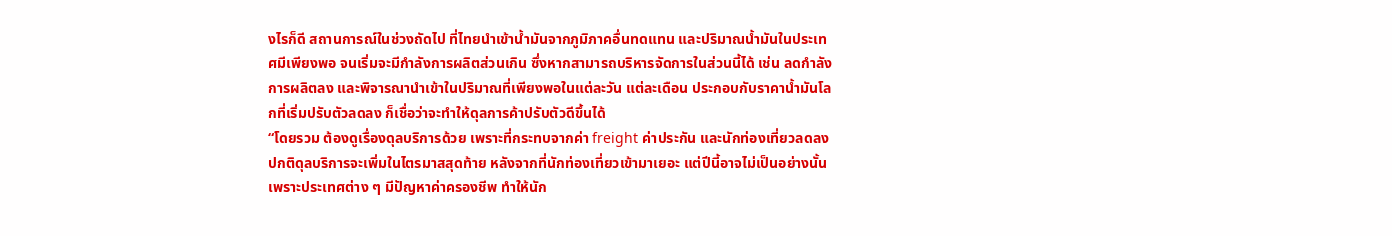งไรก็ดี สถานการณ์ในช่วงถัดไป ที่ไทยนำเข้าน้ำมันจากภูมิภาคอื่นทดแทน และปริมาณน้ำมันในประเทศมีเพียงพอ จนเริ่มจะมีกำลังการผลิตส่วนเกิน ซึ่งหากสามารถบริหารจัดการในส่วนนี้ได้ เช่น ลดกำลังการผลิตลง และพิจารณานำเข้าในปริมาณที่เพียงพอในแต่ละวัน แต่ละเดือน ประกอบกับราคาน้ำมันโลกที่เริ่มปรับตัวลดลง ก็เชื่อว่าจะทำให้ดุลการค้าปรับตัวดีขึ้นได้
“โดยรวม ต้องดูเรื่องดุลบริการด้วย เพราะที่กระทบจากค่า freight ค่าประกัน และนักท่องเที่ยวลดลง ปกติดุลบริการจะเพิ่มในไตรมาสสุดท้าย หลังจากที่นักท่องเที่ยวเข้ามาเยอะ แต่ปีนี้อาจไม่เป็นอย่างนั้น เพราะประเทศต่าง ๆ มีปัญหาค่าครองชีพ ทำให้นัก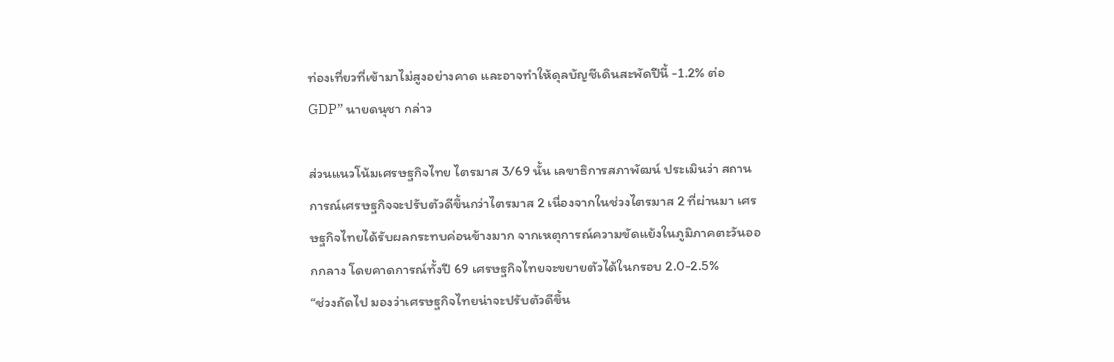ท่องเที่ยวที่เข้ามาไม่สูงอย่างคาด และอาจทำให้ดุลบัญชีเดินสะพัดปีนี้ -1.2% ต่อ GDP” นายดนุชา กล่าว

ส่วนแนวโน้มเศรษฐกิจไทย ไตรมาส 3/69 นั้น เลขาธิการสภาพัฒน์ ประเมินว่า สถานการณ์เศรษฐกิจจะปรับตัวดีขึ้นกว่าไตรมาส 2 เนื่องจากในช่วงไตรมาส 2 ที่ผ่านมา เศรษฐกิจไทยได้รับผลกระทบค่อนข้างมาก จากเหตุการณ์ความขัดแย้งในภูมิภาคตะวันออกกลาง โดยคาดการณ์ทั้งปี 69 เศรษฐกิจไทยจะขยายตัวได้ในกรอบ 2.0-2.5%
“ช่วงถัดไป มองว่าเศรษฐกิจไทยน่าจะปรับตัวดีขึ้น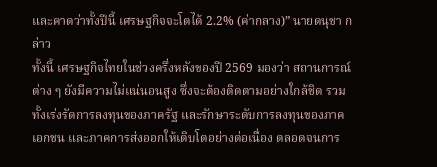และคาดว่าทั้งปีนี้ เศรษฐกิจจะโตได้ 2.2% (ค่ากลาง)” นายดนุชา กล่าว
ทั้งนี้ เศรษฐกิจไทยในช่วงครึ่งหลังของปี 2569 มองว่า สถานการณ์ต่าง ๆ ยังมีความไม่แน่นอนสูง ซึ่งจะต้องติดตามอย่างใกล้ชิด รวมทั้งเร่งรัดการลงทุนของภาครัฐ และรักษาระดับการลงทุนของภาคเอกชน และภาคการส่งออกให้เติบโตอย่างต่อเนื่อง ตลอดจนการ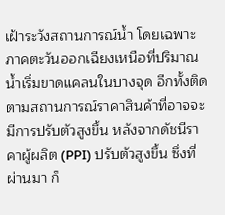เฝ้าระวังสถานการณ์น้ำ โดยเฉพาะภาคตะวันออกเฉียงเหนือที่ปริมาณน้ำเริ่มขาดแคลนในบางจุด อีกทั้งติดตามสถานการณ์ราคาสินค้าที่อาจจะมีการปรับตัวสูงขึ้น หลังจากดัชนีราคาผู้ผลิต (PPI) ปรับตัวสูงขึ้น ซึ่งที่ผ่านมา ก็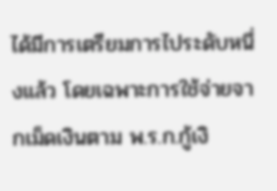ได้มีการเตรียมการไประดับหนึ่งแล้ว โดยเฉพาะการใช้จ่ายจากเม็ดเงินตาม พ.ร.ก.กู้เงิ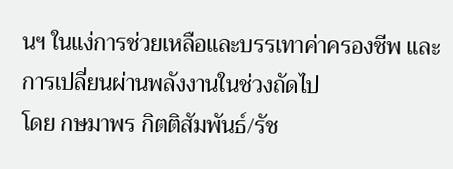นฯ ในแง่การช่วยเหลือและบรรเทาค่าครองชีพ และการเปลี่ยนผ่านพลังงานในช่วงถัดไป
โดย กษมาพร กิตติสัมพันธ์/รัช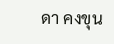ดา คงขุน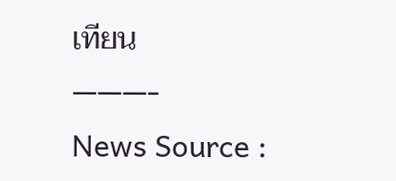เทียน
———-
News Source :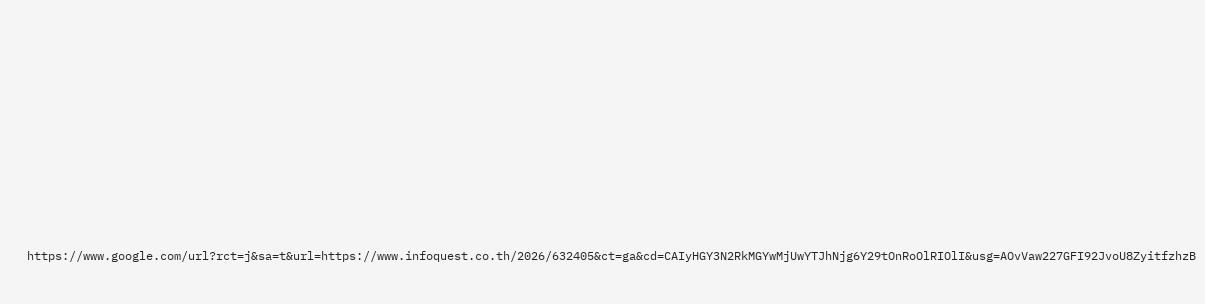https://www.google.com/url?rct=j&sa=t&url=https://www.infoquest.co.th/2026/632405&ct=ga&cd=CAIyHGY3N2RkMGYwMjUwYTJhNjg6Y29tOnRoOlRIOlI&usg=AOvVaw227GFI92JvoU8ZyitfzhzB